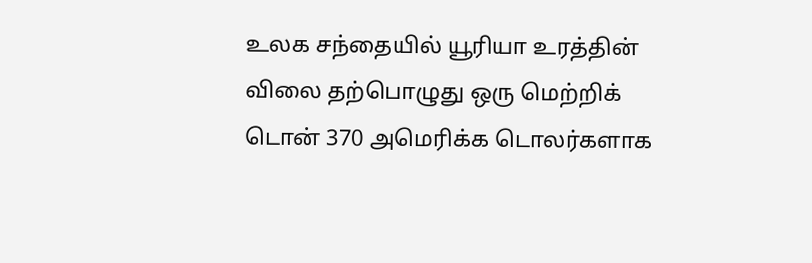உலக சந்தையில் யூரியா உரத்தின் விலை தற்பொழுது ஒரு மெற்றிக் டொன் 370 அமெரிக்க டொலர்களாக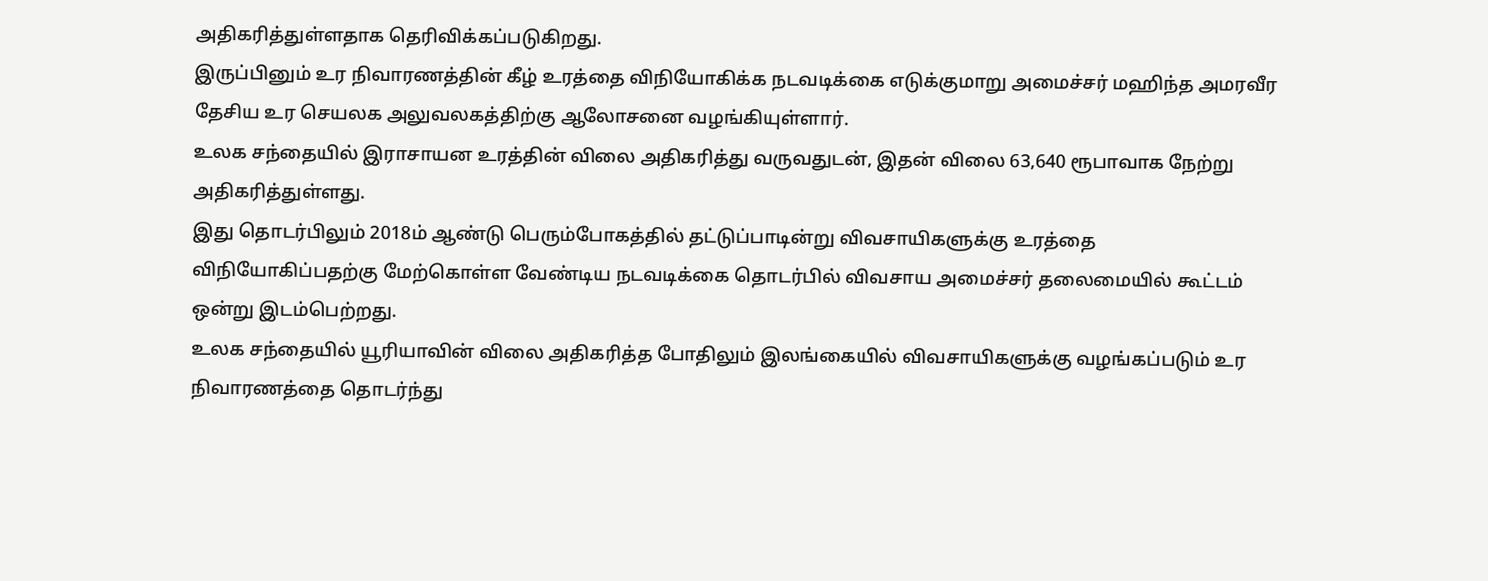அதிகரித்துள்ளதாக தெரிவிக்கப்படுகிறது.
இருப்பினும் உர நிவாரணத்தின் கீழ் உரத்தை விநியோகிக்க நடவடிக்கை எடுக்குமாறு அமைச்சர் மஹிந்த அமரவீர தேசிய உர செயலக அலுவலகத்திற்கு ஆலோசனை வழங்கியுள்ளார்.
உலக சந்தையில் இராசாயன உரத்தின் விலை அதிகரித்து வருவதுடன், இதன் விலை 63,640 ரூபாவாக நேற்று அதிகரித்துள்ளது.
இது தொடர்பிலும் 2018ம் ஆண்டு பெரும்போகத்தில் தட்டுப்பாடின்று விவசாயிகளுக்கு உரத்தை விநியோகிப்பதற்கு மேற்கொள்ள வேண்டிய நடவடிக்கை தொடர்பில் விவசாய அமைச்சர் தலைமையில் கூட்டம் ஒன்று இடம்பெற்றது.
உலக சந்தையில் யூரியாவின் விலை அதிகரித்த போதிலும் இலங்கையில் விவசாயிகளுக்கு வழங்கப்படும் உர நிவாரணத்தை தொடர்ந்து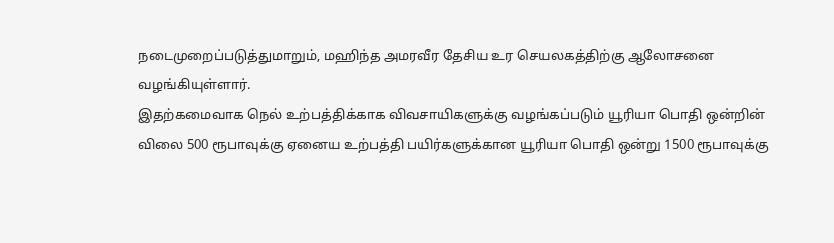நடைமுறைப்படுத்துமாறும், மஹிந்த அமரவீர தேசிய உர செயலகத்திற்கு ஆலோசனை வழங்கியுள்ளார்.
இதற்கமைவாக நெல் உற்பத்திக்காக விவசாயிகளுக்கு வழங்கப்படும் யூரியா பொதி ஒன்றின் விலை 500 ரூபாவுக்கு ஏனைய உற்பத்தி பயிர்களுக்கான யூரியா பொதி ஒன்று 1500 ரூபாவுக்கு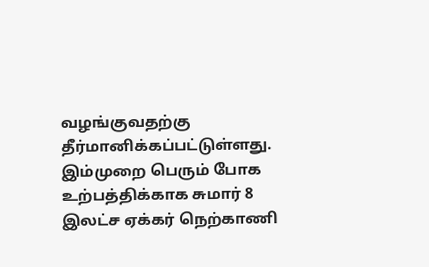வழங்குவதற்கு தீர்மானிக்கப்பட்டுள்ளது.
இம்முறை பெரும் போக உற்பத்திக்காக சுமார் 8 இலட்ச ஏக்கர் நெற்காணி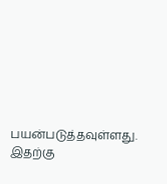பயன்படுத்தவுள்ளது. இதற்கு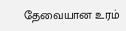தேவையான உரம்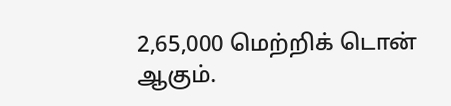2,65,000 மெற்றிக் டொன் ஆகும்.